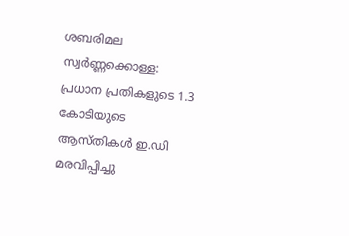ശബരിമല സ്വർണ്ണക്കൊള്ള: പ്രധാന പ്രതികളുടെ 1.3 കോടിയുടെ ആസ്തികൾ ഇ.ഡി മരവിപ്പിച്ചു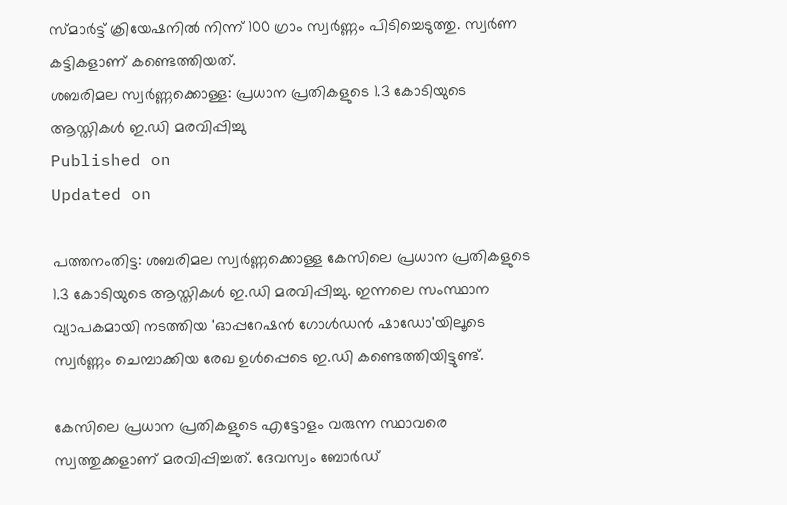സ്മാർട്ട് ക്രിയേഷനിൽ നിന്ന് 100 ഗ്രാം സ്വർണ്ണം പിടിച്ചെടുത്തു. സ്വർണ കട്ടികളാണ് കണ്ടെത്തിയത്.
ശബരിമല സ്വർണ്ണക്കൊള്ള: പ്രധാന പ്രതികളുടെ 1.3 കോടിയുടെ ആസ്തികൾ ഇ.ഡി മരവിപ്പിച്ചു
Published on
Updated on

പത്തനംതിട്ട: ശബരിമല സ്വർണ്ണക്കൊള്ള കേസിലെ പ്രധാന പ്രതികളുടെ 1.3 കോടിയുടെ ആസ്തികൾ ഇ.ഡി മരവിപ്പിച്ചു. ഇന്നലെ സംസ്ഥാന വ്യാപകമായി നടത്തിയ 'ഓപ്പറേഷൻ ഗോൾഡൻ ഷാഡോ'യിലൂടെ സ്വർണ്ണം ചെമ്പാക്കിയ രേഖ ഉൾപ്പെടെ ഇ.ഡി കണ്ടെത്തിയിട്ടുണ്ട്.

കേസിലെ പ്രധാന പ്രതികളുടെ എട്ടോളം വരുന്ന സ്ഥാവരെ സ്വത്തുക്കളാണ് മരവിപ്പിച്ചത്. ദേവസ്വം ബോർഡ്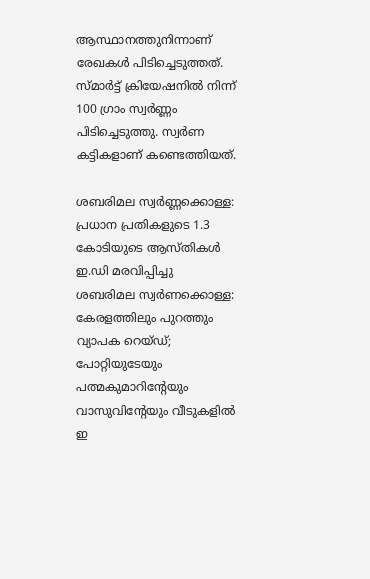ആസ്ഥാനത്തുനിന്നാണ് രേഖകൾ പിടിച്ചെടുത്തത്. സ്മാർട്ട് ക്രിയേഷനിൽ നിന്ന് 100 ഗ്രാം സ്വർണ്ണം പിടിച്ചെടുത്തു. സ്വർണ കട്ടികളാണ് കണ്ടെത്തിയത്.

ശബരിമല സ്വർണ്ണക്കൊള്ള: പ്രധാന പ്രതികളുടെ 1.3 കോടിയുടെ ആസ്തികൾ ഇ.ഡി മരവിപ്പിച്ചു
ശബരിമല സ്വർണക്കൊള്ള: കേരളത്തിലും പുറത്തും വ്യാപക റെയ്ഡ്; പോറ്റിയുടേയും പത്മകുമാറിൻ്റേയും വാസുവിൻ്റേയും വീടുകളിൽ ഇ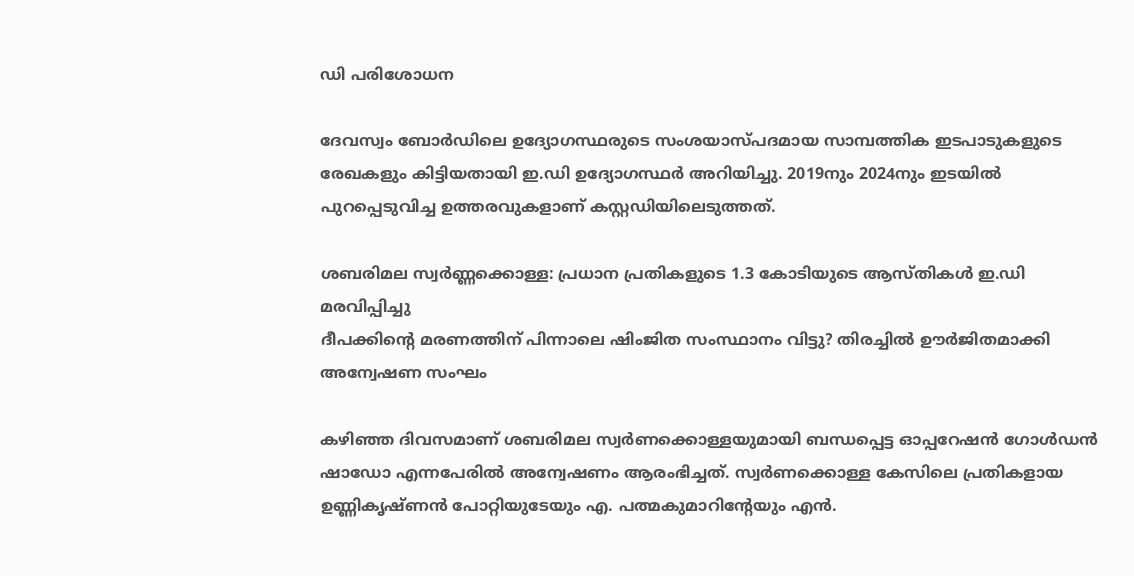ഡി പരിശോധന

ദേവസ്വം ബോർഡിലെ ഉദ്യോഗസ്ഥരുടെ സംശയാസ്പദമായ സാമ്പത്തിക ഇടപാടുകളുടെ രേഖകളും കിട്ടിയതായി ഇ.ഡി ഉദ്യോഗസ്ഥർ അറിയിച്ചു. 2019നും 2024നും ഇടയിൽ പുറപ്പെടുവിച്ച ഉത്തരവുകളാണ് കസ്റ്റഡിയിലെടുത്തത്.

ശബരിമല സ്വർണ്ണക്കൊള്ള: പ്രധാന പ്രതികളുടെ 1.3 കോടിയുടെ ആസ്തികൾ ഇ.ഡി മരവിപ്പിച്ചു
ദീപക്കിൻ്റെ മരണത്തിന് പിന്നാലെ ഷിംജിത സംസ്ഥാനം വിട്ടു? തിരച്ചില്‍ ഊര്‍ജിതമാക്കി അന്വേഷണ സംഘം

കഴിഞ്ഞ ദിവസമാണ് ശബരിമല സ്വർണക്കൊള്ളയുമായി ബന്ധപ്പെട്ട ഓപ്പറേഷൻ ഗോൾഡൻ ഷാഡോ എന്നപേരിൽ അന്വേഷണം ആരംഭിച്ചത്. സ്വർണക്കൊള്ള കേസിലെ പ്രതികളായ ഉണ്ണികൃഷ്ണൻ പോറ്റിയുടേയും എ. പത്മകുമാറിൻ്റേയും എൻ.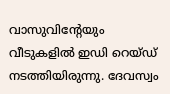വാസുവിൻ്റേയും വീടുകളിൽ ഇഡി റെയ്ഡ് നടത്തിയിരുന്നു. ദേവസ്വം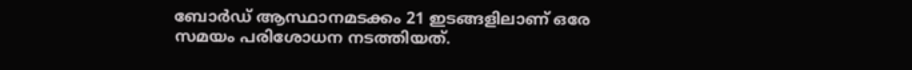ബോർഡ് ആസ്ഥാനമടക്കം 21 ഇടങ്ങളിലാണ് ഒരേ സമയം പരിശോധന നടത്തിയത്.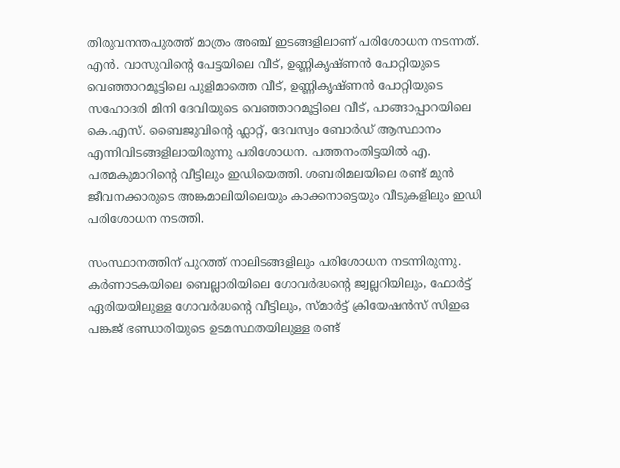തിരുവനന്തപുരത്ത് മാത്രം അഞ്ച് ഇടങ്ങളിലാണ് പരിശോധന നടന്നത്. എൻ. വാസുവിൻ്റെ പേട്ടയിലെ വീട്, ഉണ്ണികൃഷ്ണൻ പോറ്റിയുടെ വെഞ്ഞാറമൂട്ടിലെ പുളിമാത്തെ വീട്, ഉണ്ണികൃഷ്ണൻ പോറ്റിയുടെ സഹോദരി മിനി ദേവിയുടെ വെഞ്ഞാറമൂട്ടിലെ വീട്, പാങ്ങാപ്പാറയിലെ കെ.എസ്. ബൈജുവിൻ്റെ ഫ്ലാറ്റ്, ദേവസ്വം ബോർഡ് ആസ്ഥാനം എന്നിവിടങ്ങളിലായിരുന്നു പരിശോധന. പത്തനംതിട്ടയിൽ എ. പത്മകുമാറിൻ്റെ വീട്ടിലും ഇഡിയെത്തി. ശബരിമലയിലെ രണ്ട് മുൻ ജീവനക്കാരുടെ അങ്കമാലിയിലെയും കാക്കനാട്ടെയും വീടുകളിലും ഇഡി പരിശോധന നടത്തി.

സംസ്ഥാനത്തിന് പുറത്ത് നാലിടങ്ങളിലും പരിശോധന നടന്നിരുന്നു. കർണാടകയിലെ ബെല്ലാരിയിലെ ഗോവർദ്ധൻ്റെ ജ്വല്ലറിയിലും, ഫോർട്ട് ഏരിയയിലുള്ള ഗോവർദ്ധൻ്റെ വീട്ടിലും, സ്മാർട്ട് ക്രിയേഷൻസ് സിഇഒ പങ്കജ് ഭണ്ഡാരിയുടെ ഉടമസ്ഥതയിലുള്ള രണ്ട്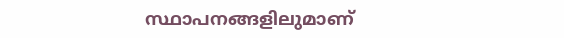സ്ഥാപനങ്ങളിലുമാണ്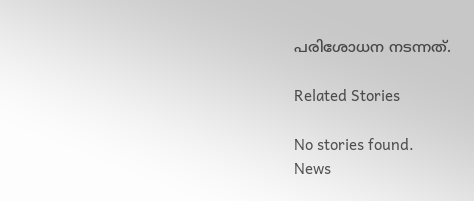പരിശോധന നടന്നത്.

Related Stories

No stories found.
News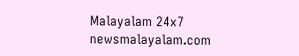Malayalam 24x7
newsmalayalam.com